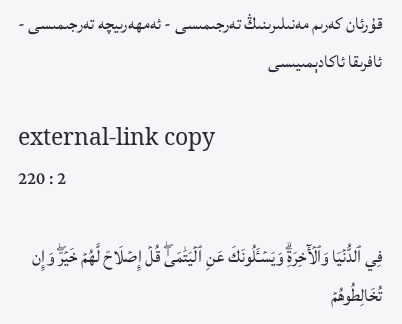قۇرئان كەرىم مەنىلىرىنىڭ تەرجىمىسى - ئەمھەرىيچە تەرجىمىسى - ئافرىقا ئاكادېمىيىسى

external-link copy
220 : 2

فِي ٱلدُّنۡيَا وَٱلۡأٓخِرَةِۗ وَيَسۡـَٔلُونَكَ عَنِ ٱلۡيَتَٰمَىٰۖ قُلۡ إِصۡلَاحٞ لَّهُمۡ خَيۡرٞۖ وَإِن تُخَالِطُوهُمۡ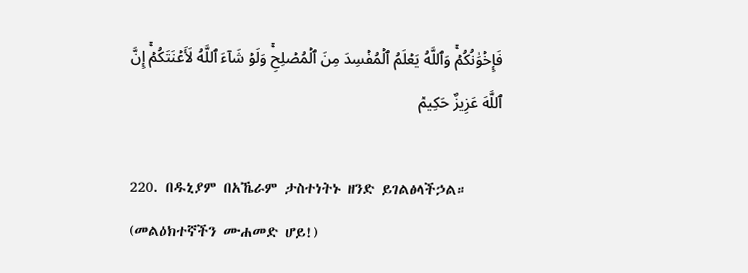فَإِخۡوَٰنُكُمۡۚ وَٱللَّهُ يَعۡلَمُ ٱلۡمُفۡسِدَ مِنَ ٱلۡمُصۡلِحِۚ وَلَوۡ شَآءَ ٱللَّهُ لَأَعۡنَتَكُمۡۚ إِنَّ ٱللَّهَ عَزِيزٌ حَكِيمٞ

220. በዱኒያም በአኼራም ታስተነትኑ ዘንድ ይገልፅላችኃል። (መልዕክተኛችን ሙሐመድ ሆይ!)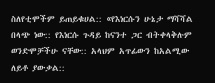ስለየቲሞችም ይጠይቁሀል:: «የእነርሱን ሁኔታ ማሻሻል በላጭ ነው:: የእነርሱ ጉዳይ ከናንተ ጋር ብትቀላቅሉም ወንድሞቻችሁ ናቸው:: አላህም አጥፊውን ከአልሚው ለይቶ ያውቃል::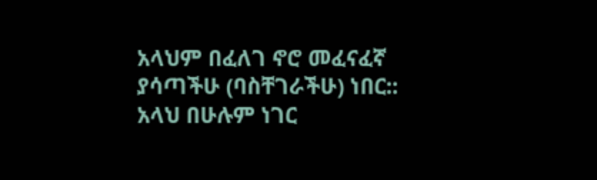አላህም በፈለገ ኖሮ መፈናፈኛ ያሳጣችሁ (ባስቸገራችሁ) ነበር:: አላህ በሁሉም ነገር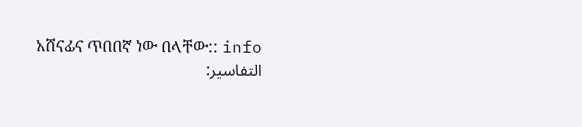አሸናፊና ጥበበኛ ነው በላቸው:: info
التفاسير: